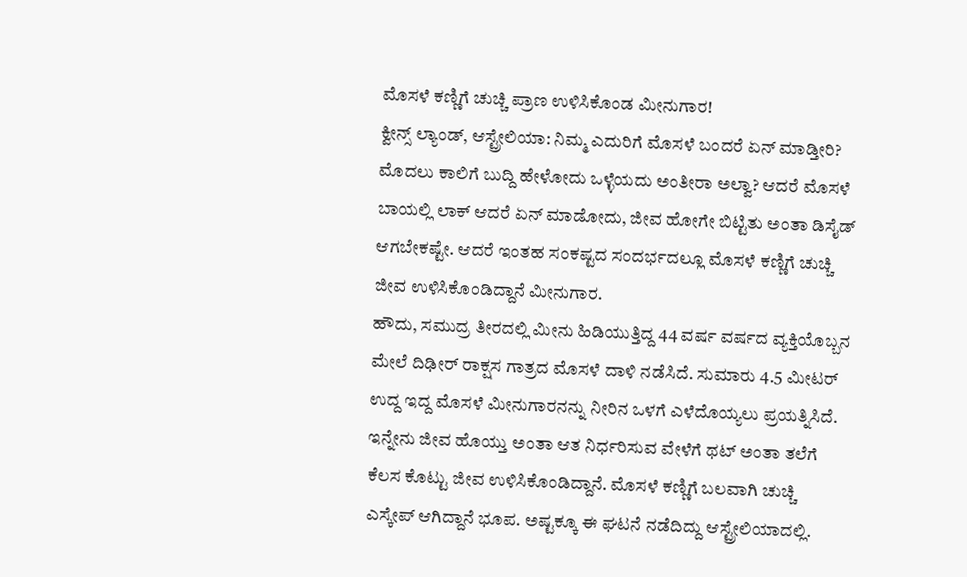ಮೊಸಳೆ ಕಣ್ಣಿಗೆ ಚುಚ್ಚಿ ಪ್ರಾಣ ಉಳಿಸಿಕೊಂಡ ಮೀನುಗಾರ!
ಕ್ವೀನ್ಸ್ ಲ್ಯಾಂಡ್, ಆಸ್ಟ್ರೇಲಿಯಾ: ನಿಮ್ಮ ಎದುರಿಗೆ ಮೊಸಳೆ ಬಂದರೆ ಏನ್ ಮಾಡ್ತೀರಿ? ಮೊದಲು ಕಾಲಿಗೆ ಬುದ್ದಿ ಹೇಳೋದು ಒಳ್ಳೆಯದು ಅಂತೀರಾ ಅಲ್ವಾ? ಆದರೆ ಮೊಸಳೆ ಬಾಯಲ್ಲಿ ಲಾಕ್ ಆದರೆ ಏನ್ ಮಾಡೋದು, ಜೀವ ಹೋಗೇ ಬಿಟ್ಟಿತು ಅಂತಾ ಡಿಸೈಡ್ ಆಗಬೇಕಷ್ಟೇ. ಆದರೆ ಇಂತಹ ಸಂಕಷ್ಟದ ಸಂದರ್ಭದಲ್ಲೂ ಮೊಸಳೆ ಕಣ್ಣಿಗೆ ಚುಚ್ಚಿ ಜೀವ ಉಳಿಸಿಕೊಂಡಿದ್ದಾನೆ ಮೀನುಗಾರ.
ಹೌದು, ಸಮುದ್ರ ತೀರದಲ್ಲಿ ಮೀನು ಹಿಡಿಯುತ್ತಿದ್ದ 44 ವರ್ಷ ವರ್ಷದ ವ್ಯಕ್ತಿಯೊಬ್ಬನ ಮೇಲೆ ದಿಢೀರ್ ರಾಕ್ಷಸ ಗಾತ್ರದ ಮೊಸಳೆ ದಾಳಿ ನಡೆಸಿದೆ. ಸುಮಾರು 4.5 ಮೀಟರ್ ಉದ್ದ ಇದ್ದ ಮೊಸಳೆ ಮೀನುಗಾರನನ್ನು ನೀರಿನ ಒಳಗೆ ಎಳೆದೊಯ್ಯಲು ಪ್ರಯತ್ನಿಸಿದೆ. ಇನ್ನೇನು ಜೀವ ಹೊಯ್ತು ಅಂತಾ ಆತ ನಿರ್ಧರಿಸುವ ವೇಳೆಗೆ ಥಟ್ ಅಂತಾ ತಲೆಗೆ ಕೆಲಸ ಕೊಟ್ಟು ಜೀವ ಉಳಿಸಿಕೊಂಡಿದ್ದಾನೆ. ಮೊಸಳೆ ಕಣ್ಣಿಗೆ ಬಲವಾಗಿ ಚುಚ್ಚಿ ಎಸ್ಕೇಪ್ ಆಗಿದ್ದಾನೆ ಭೂಪ. ಅಷ್ಟಕ್ಕೂ ಈ ಘಟನೆ ನಡೆದಿದ್ದು ಆಸ್ಟ್ರೇಲಿಯಾದಲ್ಲಿ.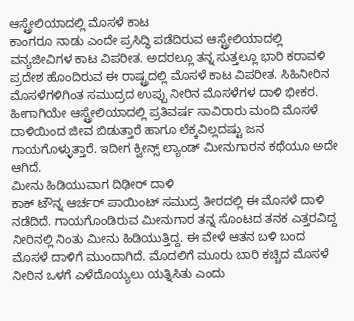ಆಸ್ಟ್ರೇಲಿಯಾದಲ್ಲಿ ಮೊಸಳೆ ಕಾಟ
ಕಾಂಗರೂ ನಾಡು ಎಂದೇ ಪ್ರಸಿದ್ಧಿ ಪಡೆದಿರುವ ಆಸ್ಟ್ರೇಲಿಯಾದಲ್ಲಿ ವನ್ಯಜೀವಿಗಳ ಕಾಟ ವಿಪರೀತ. ಅದರಲ್ಲೂ ತನ್ನ ಸುತ್ತಲ್ಲೂ ಭಾರಿ ಕರಾವಳಿ ಪ್ರದೇಶ ಹೊಂದಿರುವ ಈ ರಾಷ್ಟ್ರದಲ್ಲಿ ಮೊಸಳೆ ಕಾಟ ವಿಪರೀತ. ಸಿಹಿನೀರಿನ ಮೊಸಳೆಗಳಿಗಿಂತ ಸಮುದ್ರದ ಉಪ್ಪು ನೀರಿನ ಮೊಸಳೆಗಳ ದಾಳಿ ಭೀಕರ. ಹೀಗಾಗಿಯೇ ಆಸ್ಟ್ರೇಲಿಯಾದಲ್ಲಿ ಪ್ರತಿವರ್ಷ ಸಾವಿರಾರು ಮಂದಿ ಮೊಸಳೆ ದಾಳಿಯಿಂದ ಜೀವ ಬಿಡುತ್ತಾರೆ ಹಾಗೂ ಲೆಕ್ಕವಿಲ್ಲದಷ್ಟು ಜನ ಗಾಯಗೊಳ್ಳುತ್ತಾರೆ. ಇದೀಗ ಕ್ವೀನ್ಸ್ ಲ್ಯಾಂಡ್ ಮೀನುಗಾರನ ಕಥೆಯೂ ಅದೇ ಆಗಿದೆ.
ಮೀನು ಹಿಡಿಯುವಾಗ ದಿಢೀರ್ ದಾಳಿ
ಕಾಕ್ ಟೌನ್ನ ಆರ್ಚರ್ ಪಾಯಿಂಟ್ ಸಮುದ್ರ ತೀರದಲ್ಲಿ ಈ ಮೊಸಳೆ ದಾಳಿ ನಡೆದಿದೆ. ಗಾಯಗೊಂಡಿರುವ ಮೀನುಗಾರ ತನ್ನ ಸೊಂಟದ ತನಕ ಎತ್ತರವಿದ್ದ ನೀರಿನಲ್ಲಿ ನಿಂತು ಮೀನು ಹಿಡಿಯುತ್ತಿದ್ದ. ಈ ವೇಳೆ ಆತನ ಬಳಿ ಬಂದ ಮೊಸಳೆ ದಾಳಿಗೆ ಮುಂದಾಗಿದೆ. ಮೊದಲಿಗೆ ಮೂರು ಬಾರಿ ಕಚ್ಚಿದ ಮೊಸಳೆ ನೀರಿನ ಒಳಗೆ ಎಳೆದೊಯ್ಯಲು ಯತ್ನಿಸಿತು ಎಂದು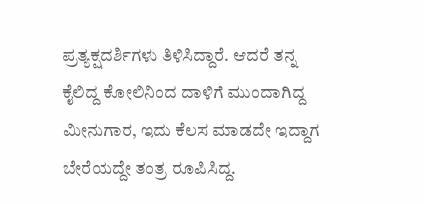ಪ್ರತ್ಯಕ್ಷದರ್ಶಿಗಳು ತಿಳಿಸಿದ್ದಾರೆ. ಆದರೆ ತನ್ನ ಕೈಲಿದ್ದ ಕೋಲಿನಿಂದ ದಾಳಿಗೆ ಮುಂದಾಗಿದ್ದ ಮೀನುಗಾರ, ಇದು ಕೆಲಸ ಮಾಡದೇ ಇದ್ದಾಗ ಬೇರೆಯದ್ದೇ ತಂತ್ರ ರೂಪಿಸಿದ್ದ.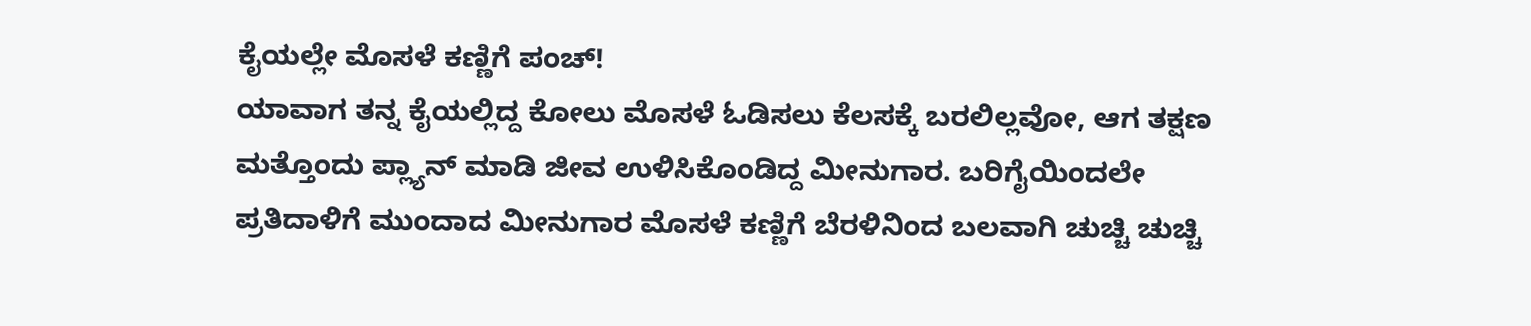ಕೈಯಲ್ಲೇ ಮೊಸಳೆ ಕಣ್ಣಿಗೆ ಪಂಚ್!
ಯಾವಾಗ ತನ್ನ ಕೈಯಲ್ಲಿದ್ದ ಕೋಲು ಮೊಸಳೆ ಓಡಿಸಲು ಕೆಲಸಕ್ಕೆ ಬರಲಿಲ್ಲವೋ, ಆಗ ತಕ್ಷಣ ಮತ್ತೊಂದು ಪ್ಲ್ಯಾನ್ ಮಾಡಿ ಜೀವ ಉಳಿಸಿಕೊಂಡಿದ್ದ ಮೀನುಗಾರ. ಬರಿಗೈಯಿಂದಲೇ ಪ್ರತಿದಾಳಿಗೆ ಮುಂದಾದ ಮೀನುಗಾರ ಮೊಸಳೆ ಕಣ್ಣಿಗೆ ಬೆರಳಿನಿಂದ ಬಲವಾಗಿ ಚುಚ್ಚಿ ಚುಚ್ಚಿ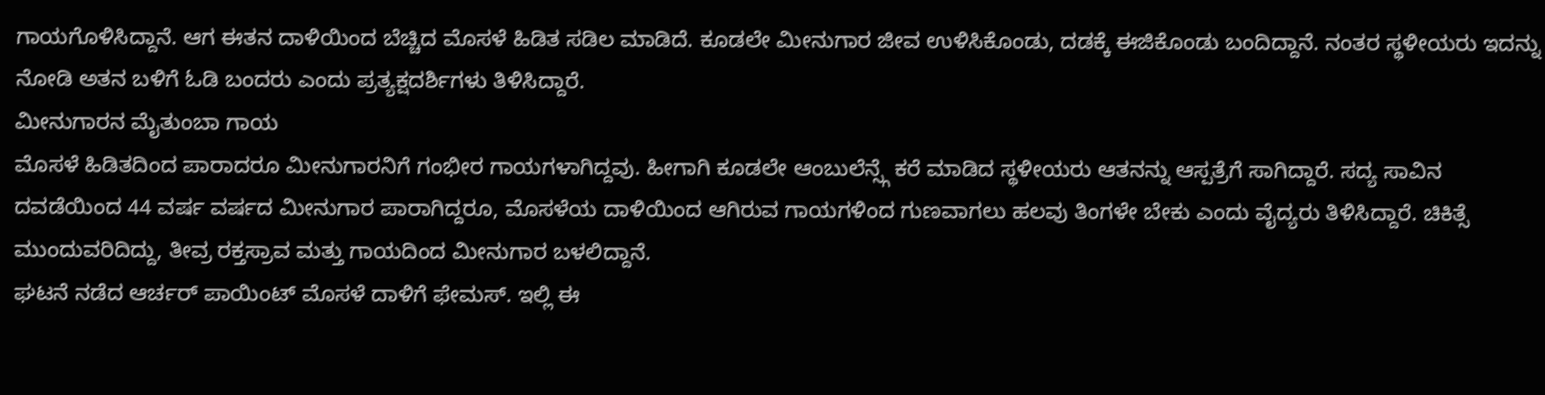ಗಾಯಗೊಳಿಸಿದ್ದಾನೆ. ಆಗ ಈತನ ದಾಳಿಯಿಂದ ಬೆಚ್ಚಿದ ಮೊಸಳೆ ಹಿಡಿತ ಸಡಿಲ ಮಾಡಿದೆ. ಕೂಡಲೇ ಮೀನುಗಾರ ಜೀವ ಉಳಿಸಿಕೊಂಡು, ದಡಕ್ಕೆ ಈಜಿಕೊಂಡು ಬಂದಿದ್ದಾನೆ. ನಂತರ ಸ್ಥಳೀಯರು ಇದನ್ನು ನೋಡಿ ಅತನ ಬಳಿಗೆ ಓಡಿ ಬಂದರು ಎಂದು ಪ್ರತ್ಯಕ್ಷದರ್ಶಿಗಳು ತಿಳಿಸಿದ್ದಾರೆ.
ಮೀನುಗಾರನ ಮೈತುಂಬಾ ಗಾಯ
ಮೊಸಳೆ ಹಿಡಿತದಿಂದ ಪಾರಾದರೂ ಮೀನುಗಾರನಿಗೆ ಗಂಭೀರ ಗಾಯಗಳಾಗಿದ್ದವು. ಹೀಗಾಗಿ ಕೂಡಲೇ ಆಂಬುಲೆನ್ಸ್ಗೆ ಕರೆ ಮಾಡಿದ ಸ್ಥಳೀಯರು ಆತನನ್ನು ಆಸ್ಪತ್ರೆಗೆ ಸಾಗಿದ್ದಾರೆ. ಸದ್ಯ ಸಾವಿನ ದವಡೆಯಿಂದ 44 ವರ್ಷ ವರ್ಷದ ಮೀನುಗಾರ ಪಾರಾಗಿದ್ದರೂ, ಮೊಸಳೆಯ ದಾಳಿಯಿಂದ ಆಗಿರುವ ಗಾಯಗಳಿಂದ ಗುಣವಾಗಲು ಹಲವು ತಿಂಗಳೇ ಬೇಕು ಎಂದು ವೈದ್ಯರು ತಿಳಿಸಿದ್ದಾರೆ. ಚಿಕಿತ್ಸೆ ಮುಂದುವರಿದಿದ್ದು, ತೀವ್ರ ರಕ್ತಸ್ರಾವ ಮತ್ತು ಗಾಯದಿಂದ ಮೀನುಗಾರ ಬಳಲಿದ್ದಾನೆ.
ಘಟನೆ ನಡೆದ ಆರ್ಚರ್ ಪಾಯಿಂಟ್ ಮೊಸಳೆ ದಾಳಿಗೆ ಫೇಮಸ್. ಇಲ್ಲಿ ಈ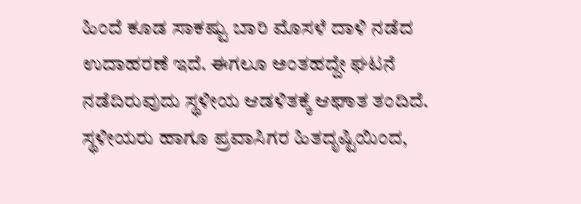ಹಿಂದೆ ಕೂಡ ಸಾಕಷ್ಟು ಬಾರಿ ಮೊಸಳೆ ದಾಳಿ ನಡೆದ ಉದಾಹರಣೆ ಇದೆ. ಈಗಲೂ ಅಂತಹದ್ದೇ ಘಟನೆ ನಡೆದಿರುವುದು ಸ್ಥಳೀಯ ಆಡಳಿತಕ್ಕೆ ಆಘಾತ ತಂದಿದೆ. ಸ್ಥಳೀಯರು ಹಾಗೂ ಪ್ರವಾಸಿಗರ ಹಿತದೃಷ್ಟಿಯಿಂದ,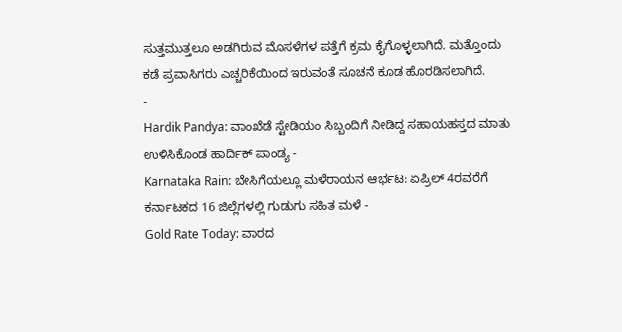ಸುತ್ತಮುತ್ತಲೂ ಅಡಗಿರುವ ಮೊಸಳೆಗಳ ಪತ್ತೆಗೆ ಕ್ರಮ ಕೈಗೊಳ್ಳಲಾಗಿದೆ. ಮತ್ತೊಂದು ಕಡೆ ಪ್ರವಾಸಿಗರು ಎಚ್ಚರಿಕೆಯಿಂದ ಇರುವಂತೆ ಸೂಚನೆ ಕೂಡ ಹೊರಡಿಸಲಾಗಿದೆ.
-
Hardik Pandya: ವಾಂಖೆಡೆ ಸ್ಟೇಡಿಯಂ ಸಿಬ್ಬಂದಿಗೆ ನೀಡಿದ್ದ ಸಹಾಯಹಸ್ತದ ಮಾತು ಉಳಿಸಿಕೊಂಡ ಹಾರ್ದಿಕ್ ಪಾಂಡ್ಯ -
Karnataka Rain: ಬೇಸಿಗೆಯಲ್ಲೂ ಮಳೆರಾಯನ ಆರ್ಭಟ: ಏಪ್ರಿಲ್ 4ರವರೆಗೆ ಕರ್ನಾಟಕದ 16 ಜಿಲ್ಲೆಗಳಲ್ಲಿ ಗುಡುಗು ಸಹಿತ ಮಳೆ -
Gold Rate Today: ವಾರದ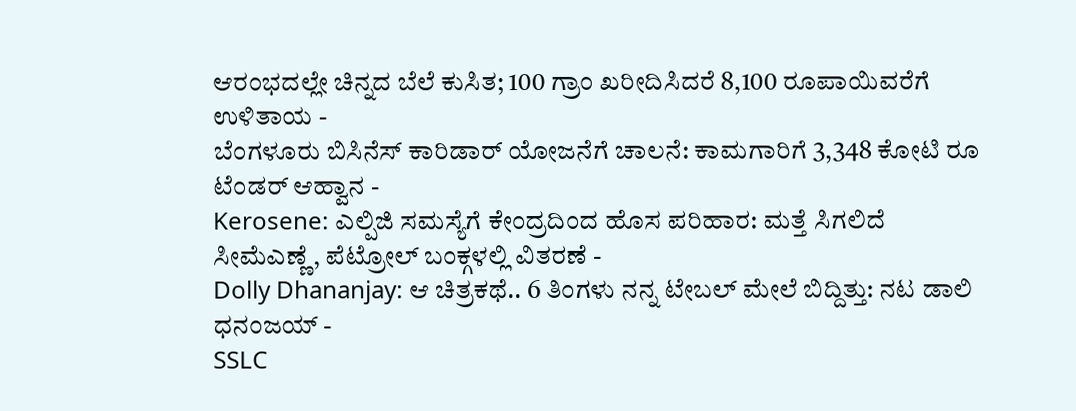ಆರಂಭದಲ್ಲೇ ಚಿನ್ನದ ಬೆಲೆ ಕುಸಿತ; 100 ಗ್ರಾಂ ಖರೀದಿಸಿದರೆ 8,100 ರೂಪಾಯಿವರೆಗೆ ಉಳಿತಾಯ -
ಬೆಂಗಳೂರು ಬಿಸಿನೆಸ್ ಕಾರಿಡಾರ್ ಯೋಜನೆಗೆ ಚಾಲನೆ: ಕಾಮಗಾರಿಗೆ 3,348 ಕೋಟಿ ರೂ ಟೆಂಡರ್ ಆಹ್ವಾನ -
Kerosene: ಎಲ್ಪಿಜಿ ಸಮಸ್ಯೆಗೆ ಕೇಂದ್ರದಿಂದ ಹೊಸ ಪರಿಹಾರ: ಮತ್ತೆ ಸಿಗಲಿದೆ ಸೀಮೆಎಣ್ಣೆ, ಪೆಟ್ರೋಲ್ ಬಂಕ್ಗಳಲ್ಲಿ ವಿತರಣೆ -
Dolly Dhananjay: ಆ ಚಿತ್ರಕಥೆ.. 6 ತಿಂಗಳು ನನ್ನ ಟೇಬಲ್ ಮೇಲೆ ಬಿದ್ದಿತ್ತು: ನಟ ಡಾಲಿ ಧನಂಜಯ್ -
SSLC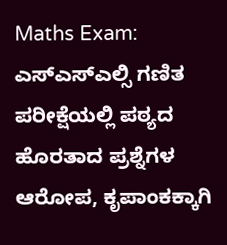Maths Exam: ಎಸ್ಎಸ್ಎಲ್ಸಿ ಗಣಿತ ಪರೀಕ್ಷೆಯಲ್ಲಿ ಪಠ್ಯದ ಹೊರತಾದ ಪ್ರಶ್ನೆಗಳ ಆರೋಪ, ಕೃಪಾಂಕಕ್ಕಾಗಿ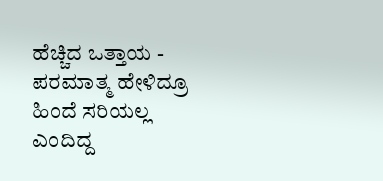ಹೆಚ್ಚಿದ ಒತ್ತಾಯ -
ಪರಮಾತ್ಮ ಹೇಳಿದ್ರೂ ಹಿಂದೆ ಸರಿಯಲ್ಲ ಎಂದಿದ್ದ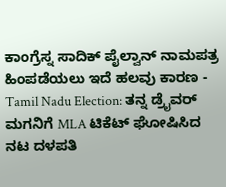ಕಾಂಗ್ರೆಸ್ನ ಸಾದಿಕ್ ಪೈಲ್ವಾನ್ ನಾಮಪತ್ರ ಹಿಂಪಡೆಯಲು ಇದೆ ಹಲವು ಕಾರಣ -
Tamil Nadu Election: ತನ್ನ ಡ್ರೈವರ್ ಮಗನಿಗೆ MLA ಟಿಕೆಟ್ ಘೋಷಿಸಿದ ನಟ ದಳಪತಿ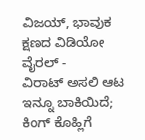ವಿಜಯ್, ಭಾವುಕ ಕ್ಷಣದ ವಿಡಿಯೋ ವೈರಲ್ -
ವಿರಾಟ್ ಅಸಲಿ ಆಟ ಇನ್ನೂ ಬಾಕಿಯಿದೆ; ಕಿಂಗ್ ಕೊಹ್ಲಿಗೆ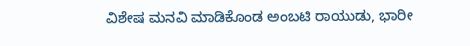ವಿಶೇಷ ಮನವಿ ಮಾಡಿಕೊಂಡ ಅಂಬಟಿ ರಾಯುಡು, ಭಾರೀ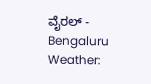ವೈರಲ್ -
Bengaluru Weather: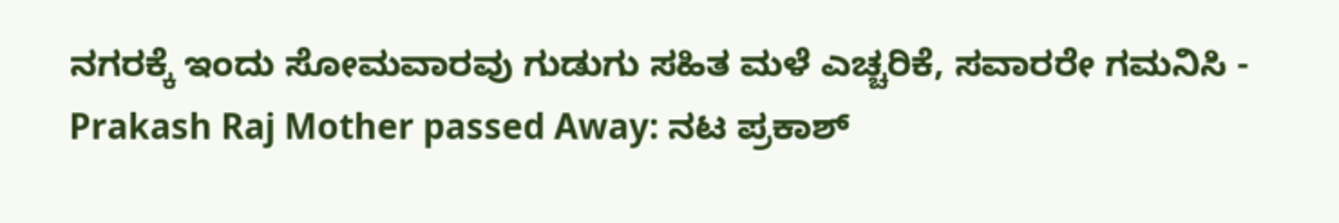ನಗರಕ್ಕೆ ಇಂದು ಸೋಮವಾರವು ಗುಡುಗು ಸಹಿತ ಮಳೆ ಎಚ್ಚರಿಕೆ, ಸವಾರರೇ ಗಮನಿಸಿ -
Prakash Raj Mother passed Away: ನಟ ಪ್ರಕಾಶ್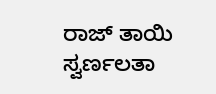ರಾಜ್ ತಾಯಿ ಸ್ವರ್ಣಲತಾ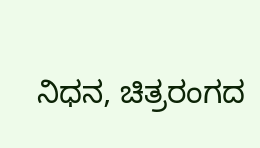ನಿಧನ, ಚಿತ್ರರಂಗದ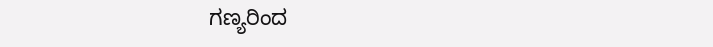ಗಣ್ಯರಿಂದ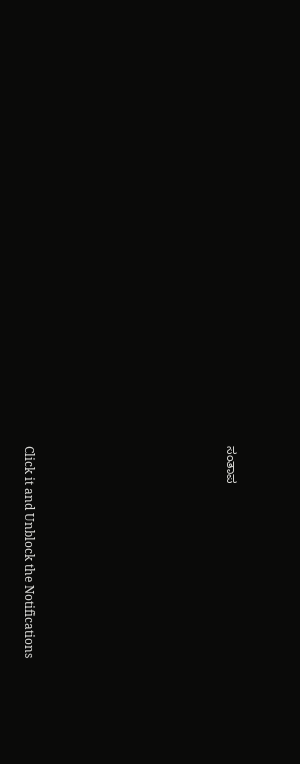ಸಂತಾಪ












Click it and Unblock the Notifications